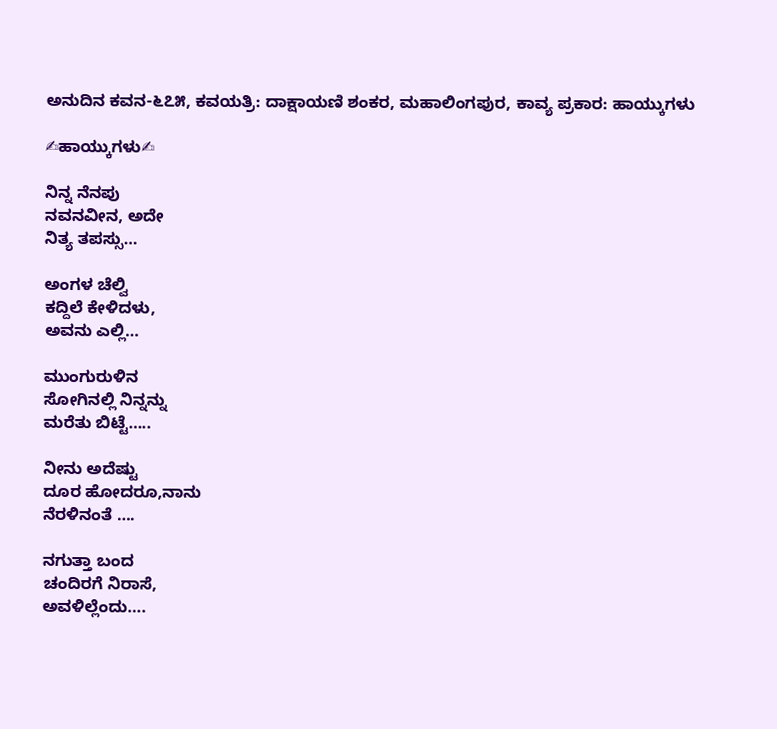ಅನುದಿನ ಕವನ-೬೭೫, ಕವಯತ್ರಿ: ದಾಕ್ಷಾಯಣಿ ಶಂಕರ, ಮಹಾಲಿಂಗಪುರ, ಕಾವ್ಯ ಪ್ರಕಾರ: ಹಾಯ್ಕುಗಳು

✍ಹಾಯ್ಕುಗಳು✍

ನಿನ್ನ ನೆನಪು
ನವನವೀನ, ಅದೇ
ನಿತ್ಯ ತಪಸ್ಸು…

ಅಂಗಳ ಚೆಲ್ವಿ
ಕದ್ದಿಲೆ ಕೇಳಿದಳು,
ಅವನು ಎಲ್ಲಿ…

ಮುಂಗುರುಳಿನ
ಸೋಗಿನಲ್ಲಿ ನಿನ್ನನ್ನು
ಮರೆತು ಬಿಟ್ಟೆ…..

ನೀನು ಅದೆಷ್ಟು
ದೂರ ಹೋದರೂ,ನಾನು
ನೆರಳಿನಂತೆ ….

ನಗುತ್ತಾ ಬಂದ
ಚಂದಿರಗೆ ನಿರಾಸೆ,
ಅವಳಿಲ್ಲೆಂದು….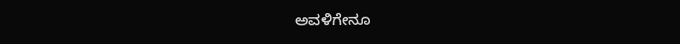ಅವಳಿಗೇನೂ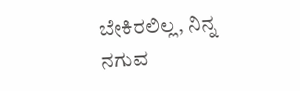ಬೇಕಿರಲಿಲ್ಲ, ನಿನ್ನ
ನಗುವ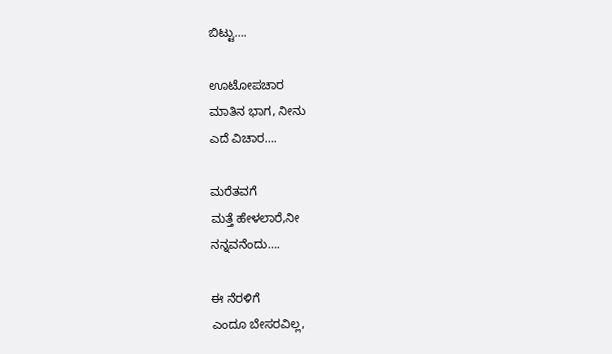ಬಿಟ್ಟು….

ಊಟೋಪಚಾರ
ಮಾತಿನ ಭಾಗ, ನೀನು
ಎದೆ ವಿಚಾರ….

ಮರೆತವಗೆ
ಮತ್ತೆ ಹೇಳಲಾರೆ,ನೀ
ನನ್ನವನೆಂದು….

ಈ ನೆರಳಿಗೆ
ಎಂದೂ ಬೇಸರವಿಲ್ಲ,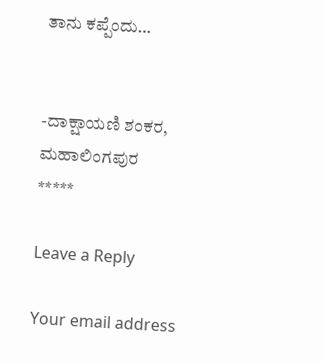ತಾನು ಕಪ್ಪೆಂದು…


-ದಾಕ್ಷಾಯಣಿ ಶಂಕರ, ಮಹಾಲಿಂಗಪುರ
*****

Leave a Reply

Your email address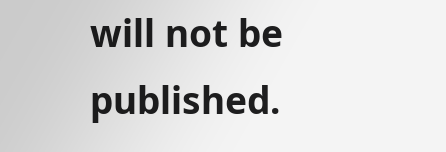will not be published.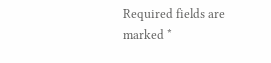Required fields are marked *